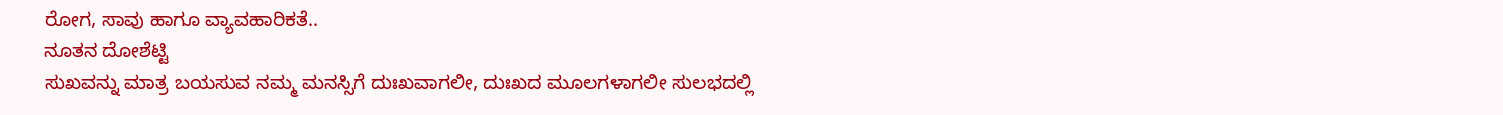ರೋಗ, ಸಾವು ಹಾಗೂ ವ್ಯಾವಹಾರಿಕತೆ..
ನೂತನ ದೋಶೆಟ್ಟಿ
ಸುಖವನ್ನು ಮಾತ್ರ ಬಯಸುವ ನಮ್ಮ ಮನಸ್ಸಿಗೆ ದುಃಖವಾಗಲೀ, ದುಃಖದ ಮೂಲಗಳಾಗಲೀ ಸುಲಭದಲ್ಲಿ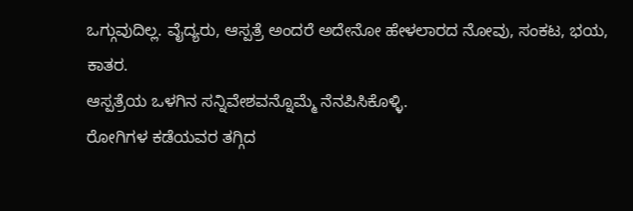ಒಗ್ಗುವುದಿಲ್ಲ. ವೈದ್ಯರು, ಆಸ್ಪತ್ರೆ ಅಂದರೆ ಅದೇನೋ ಹೇಳಲಾರದ ನೋವು, ಸಂಕಟ, ಭಯ, ಕಾತರ.
ಆಸ್ಪತ್ರೆಯ ಒಳಗಿನ ಸನ್ನಿವೇಶವನ್ನೊಮ್ಮೆ ನೆನಪಿಸಿಕೊಳ್ಳಿ.
ರೋಗಿಗಳ ಕಡೆಯವರ ತಗ್ಗಿದ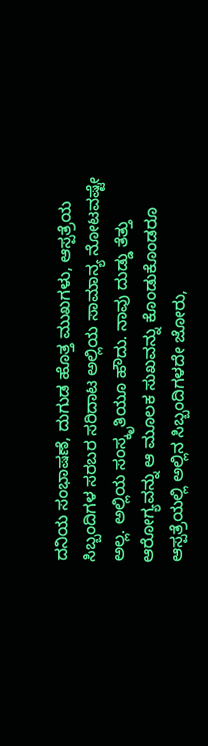ದನಿಯ ಸಂಭಾಷಣೆ, ದುಗುಡ ಹೊತ್ತ ಮುಖಗಳು, ಆಸ್ಪತ್ರೆಯ ಸಿಬ್ಬಂದಿಗಳ ಸರಬರ ಸರಿದಾಟ ಅಲ್ಲಿಯ ಸಾಮಾನ್ಯ ನೋಟವಷ್ಟೇ ಅಲ್ಲ. ಅಲ್ಲಿಯ ಸಂಸ್ಕೃತಿಯೂ ಹೌದು. ನಾವು ದುಡ್ಡು ತೆತ್ತು ಆರೋಗ್ಯವನ್ನು ಆ ಮೂಲಕ ಸುಖವನ್ನು ಕೊಂಡುಕೊಂಡರೂ ಆಸ್ಪತ್ರೆಯಲ್ಲಿ ಅಲ್ಲಿನ ಸಿಬ್ಬಂದಿಗಳದೇ ಜೋರು,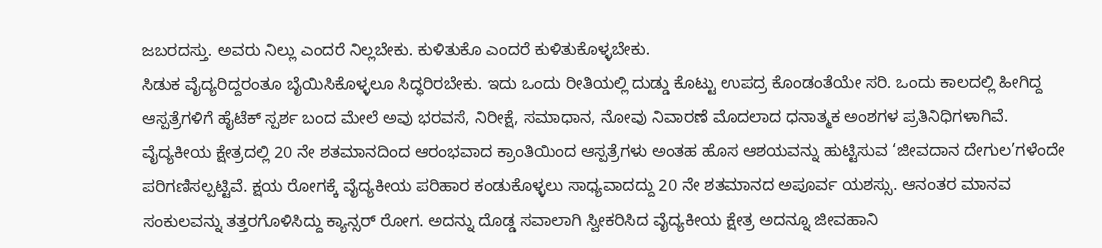ಜಬರದಸ್ತು. ಅವರು ನಿಲ್ಲು ಎಂದರೆ ನಿಲ್ಲಬೇಕು. ಕುಳಿತುಕೊ ಎಂದರೆ ಕುಳಿತುಕೊಳ್ಳಬೇಕು.
ಸಿಡುಕ ವೈದ್ಯರಿದ್ದರಂತೂ ಬೈಯಿಸಿಕೊಳ್ಳಲೂ ಸಿದ್ಧರಿರಬೇಕು. ಇದು ಒಂದು ರೀತಿಯಲ್ಲಿ ದುಡ್ಡು ಕೊಟ್ಟು ಉಪದ್ರ ಕೊಂಡಂತೆಯೇ ಸರಿ. ಒಂದು ಕಾಲದಲ್ಲಿ ಹೀಗಿದ್ದ ಆಸ್ಪತ್ರೆಗಳಿಗೆ ಹೈಟೆಕ್ ಸ್ಪರ್ಶ ಬಂದ ಮೇಲೆ ಅವು ಭರವಸೆ, ನಿರೀಕ್ಷೆ, ಸಮಾಧಾನ, ನೋವು ನಿವಾರಣೆ ಮೊದಲಾದ ಧನಾತ್ಮಕ ಅಂಶಗಳ ಪ್ರತಿನಿಧಿಗಳಾಗಿವೆ.
ವೈದ್ಯಕೀಯ ಕ್ಷೇತ್ರದಲ್ಲಿ 20 ನೇ ಶತಮಾನದಿಂದ ಆರಂಭವಾದ ಕ್ರಾಂತಿಯಿಂದ ಆಸ್ಪತ್ರೆಗಳು ಅಂತಹ ಹೊಸ ಆಶಯವನ್ನು ಹುಟ್ಟಿಸುವ ‘ಜೀವದಾನ ದೇಗುಲ’ಗಳೆಂದೇ ಪರಿಗಣಿಸಲ್ಪಟ್ಟಿವೆ. ಕ್ಷಯ ರೋಗಕ್ಕೆ ವೈದ್ಯಕೀಯ ಪರಿಹಾರ ಕಂಡುಕೊಳ್ಳಲು ಸಾಧ್ಯವಾದದ್ದು 20 ನೇ ಶತಮಾನದ ಅಪೂರ್ವ ಯಶಸ್ಸು. ಆನಂತರ ಮಾನವ ಸಂಕುಲವನ್ನು ತತ್ತರಗೊಳಿಸಿದ್ದು ಕ್ಯಾನ್ಸರ್ ರೋಗ. ಅದನ್ನು ದೊಡ್ಡ ಸವಾಲಾಗಿ ಸ್ವೀಕರಿಸಿದ ವೈದ್ಯಕೀಯ ಕ್ಷೇತ್ರ ಅದನ್ನೂ ಜೀವಹಾನಿ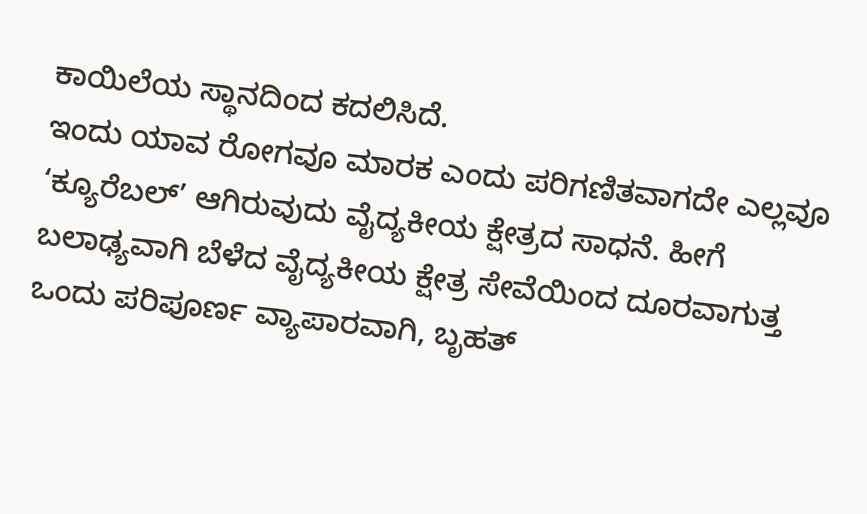ಕಾಯಿಲೆಯ ಸ್ಥಾನದಿಂದ ಕದಲಿಸಿದೆ.
ಇಂದು ಯಾವ ರೋಗವೂ ಮಾರಕ ಎಂದು ಪರಿಗಣಿತವಾಗದೇ ಎಲ್ಲವೂ ‘ಕ್ಯೂರೆಬಲ್’ ಆಗಿರುವುದು ವೈದ್ಯಕೀಯ ಕ್ಷೇತ್ರದ ಸಾಧನೆ. ಹೀಗೆ ಬಲಾಢ್ಯವಾಗಿ ಬೆಳೆದ ವೈದ್ಯಕೀಯ ಕ್ಷೇತ್ರ ಸೇವೆಯಿಂದ ದೂರವಾಗುತ್ತ ಒಂದು ಪರಿಪೂರ್ಣ ವ್ಯಾಪಾರವಾಗಿ, ಬೃಹತ್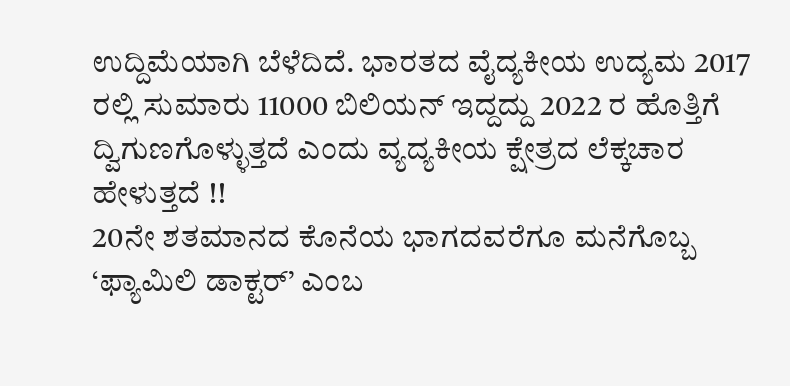ಉದ್ದಿಮೆಯಾಗಿ ಬೆಳೆದಿದೆ. ಭಾರತದ ವೈದ್ಯಕೀಯ ಉದ್ಯಮ 2017 ರಲ್ಲಿ ಸುಮಾರು 11000 ಬಿಲಿಯನ್ ಇದ್ದದ್ದು 2022 ರ ಹೊತ್ತಿಗೆ ದ್ವಿಗುಣಗೊಳ್ಳುತ್ತದೆ ಎಂದು ವ್ಯದ್ಯಕೀಯ ಕ್ಷೇತ್ರದ ಲೆಕ್ಕಚಾರ ಹೇಳುತ್ತದೆ !!
20ನೇ ಶತಮಾನದ ಕೊನೆಯ ಭಾಗದವರೆಗೂ ಮನೆಗೊಬ್ಬ ‘ಫ್ಯಾಮಿಲಿ ಡಾಕ್ಟರ್’ ಎಂಬ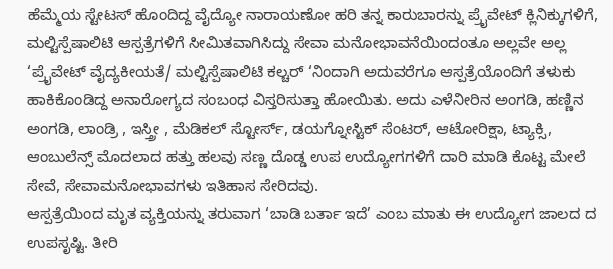ಹೆಮ್ಮೆಯ ಸ್ಟೇಟಸ್ ಹೊಂದಿದ್ದ ವೈದ್ಯೋ ನಾರಾಯಣೋ ಹರಿ ತನ್ನ ಕಾರುಬಾರನ್ನು ಪ್ರೈವೇಟ್ ಕ್ಲಿನಿಕ್ಕುಗಳಿಗೆ, ಮಲ್ಟಿಸ್ಪೆಷಾಲಿಟಿ ಆಸ್ಪತ್ರೆಗಳಿಗೆ ಸೀಮಿತವಾಗಿಸಿದ್ದು ಸೇವಾ ಮನೋಭಾವನೆಯಿಂದಂತೂ ಅಲ್ಲವೇ ಅಲ್ಲ
‘ಪ್ರೈವೇಟ್ ವೈದ್ಯಕೀಯತೆ/ ಮಲ್ಟಿಸ್ಪೆಷಾಲಿಟಿ ಕಲ್ಚರ್ ‘ನಿಂದಾಗಿ ಅದುವರೆಗೂ ಆಸ್ಪತ್ರೆಯೊಂದಿಗೆ ತಳುಕು ಹಾಕಿಕೊಂಡಿದ್ದ ಅನಾರೋಗ್ಯದ ಸಂಬಂಧ ವಿಸ್ತರಿಸುತ್ತಾ ಹೋಯಿತು. ಅದು ಎಳೆನೀರಿನ ಅಂಗಡಿ, ಹಣ್ಣಿನ ಅಂಗಡಿ, ಲಾಂಡ್ರಿ , ಇಸ್ತ್ರೀ , ಮೆಡಿಕಲ್ ಸ್ಟೋರ್ಸ್, ಡಯಗ್ನೋಸ್ಟಿಕ್ ಸೆಂಟರ್, ಆಟೋರಿಕ್ಷಾ, ಟ್ಯಾಕ್ಸಿ, ಆಂಬುಲೆನ್ಸ್ ಮೊದಲಾದ ಹತ್ತು ಹಲವು ಸಣ್ಣ ದೊಡ್ಡ ಉಪ ಉದ್ಯೋಗಗಳಿಗೆ ದಾರಿ ಮಾಡಿ ಕೊಟ್ಟ ಮೇಲೆ ಸೇವೆ, ಸೇವಾಮನೋಭಾವಗಳು ಇತಿಹಾಸ ಸೇರಿದವು.
ಆಸ್ಪತ್ರೆಯಿಂದ ಮೃತ ವ್ಯಕ್ತಿಯನ್ನು ತರುವಾಗ ‘ಬಾಡಿ ಬರ್ತಾ ಇದೆ’ ಎಂಬ ಮಾತು ಈ ಉದ್ಯೋಗ ಜಾಲದ ದ ಉಪಸೃಷ್ಟಿ. ತೀರಿ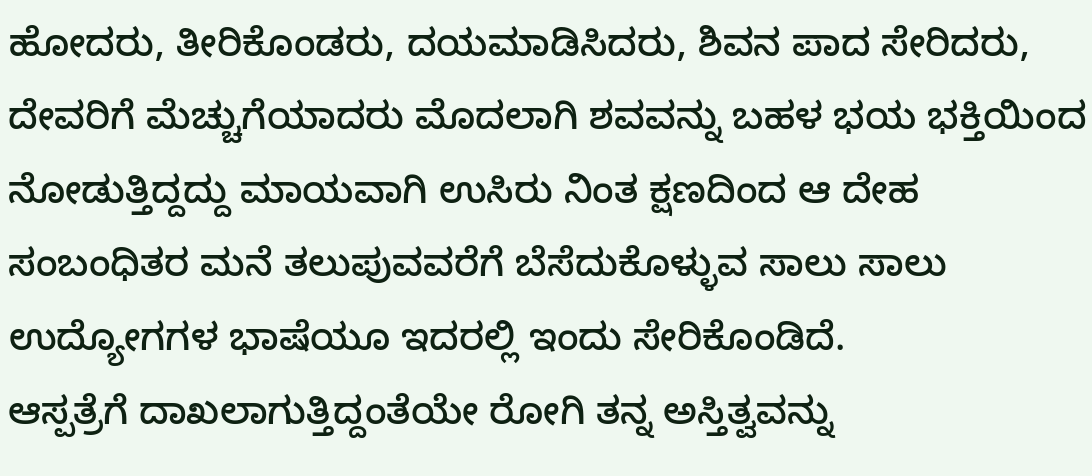ಹೋದರು, ತೀರಿಕೊಂಡರು, ದಯಮಾಡಿಸಿದರು, ಶಿವನ ಪಾದ ಸೇರಿದರು, ದೇವರಿಗೆ ಮೆಚ್ಚುಗೆಯಾದರು ಮೊದಲಾಗಿ ಶವವನ್ನು ಬಹಳ ಭಯ ಭಕ್ತಿಯಿಂದ ನೋಡುತ್ತಿದ್ದದ್ದು ಮಾಯವಾಗಿ ಉಸಿರು ನಿಂತ ಕ್ಷಣದಿಂದ ಆ ದೇಹ ಸಂಬಂಧಿತರ ಮನೆ ತಲುಪುವವರೆಗೆ ಬೆಸೆದುಕೊಳ್ಳುವ ಸಾಲು ಸಾಲು ಉದ್ಯೋಗಗಳ ಭಾಷೆಯೂ ಇದರಲ್ಲಿ ಇಂದು ಸೇರಿಕೊಂಡಿದೆ.
ಆಸ್ಪತ್ರೆಗೆ ದಾಖಲಾಗುತ್ತಿದ್ದಂತೆಯೇ ರೋಗಿ ತನ್ನ ಅಸ್ತಿತ್ವವನ್ನು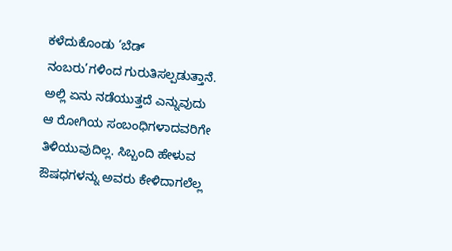ಕಳೆದುಕೊಂಡು ‘ಬೆಡ್ ನಂಬರು’ಗಳಿಂದ ಗುರುತಿಸಲ್ಪಡುತ್ತಾನೆ. ಅಲ್ಲಿ ಏನು ನಡೆಯುತ್ತದೆ ಎನ್ನುವುದು ಆ ರೋಗಿಯ ಸಂಬಂಧಿಗಳಾದವರಿಗೇ ತಿಳಿಯುವುದಿಲ್ಲ. ಸಿಬ್ಬಂದಿ ಹೇಳುವ ಔಷಧಗಳನ್ನು ಅವರು ಕೇಳಿದಾಗಲೆಲ್ಲ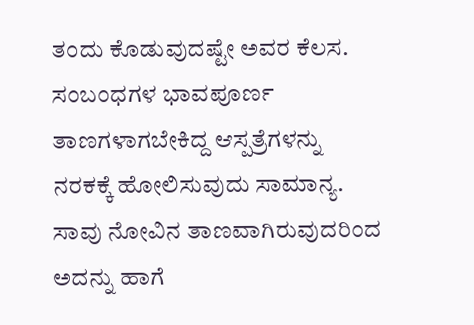ತಂದು ಕೊಡುವುದಷ್ಟೇ ಅವರ ಕೆಲಸ. ಸಂಬಂಧಗಳ ಭಾವಪೂರ್ಣ ತಾಣಗಳಾಗಬೇಕಿದ್ದ ಆಸ್ಪತ್ರೆಗಳನ್ನು ನರಕಕ್ಕೆ ಹೋಲಿಸುವುದು ಸಾಮಾನ್ಯ.
ಸಾವು ನೋವಿನ ತಾಣವಾಗಿರುವುದರಿಂದ ಅದನ್ನು ಹಾಗೆ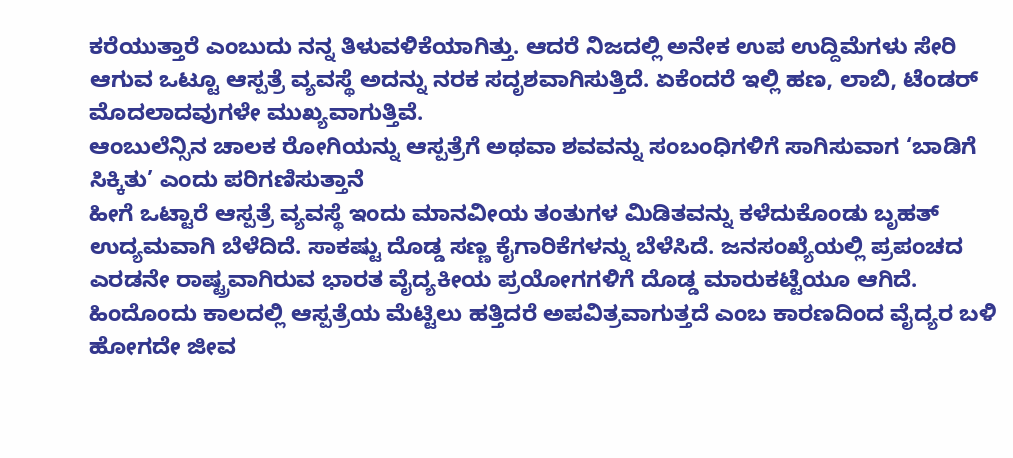ಕರೆಯುತ್ತಾರೆ ಎಂಬುದು ನನ್ನ ತಿಳುವಳಿಕೆಯಾಗಿತ್ತು. ಆದರೆ ನಿಜದಲ್ಲಿ ಅನೇಕ ಉಪ ಉದ್ದಿಮೆಗಳು ಸೇರಿ ಆಗುವ ಒಟ್ಟೂ ಆಸ್ಪತ್ರೆ ವ್ಯವಸ್ಥೆ ಅದನ್ನು ನರಕ ಸದೃಶವಾಗಿಸುತ್ತಿದೆ. ಏಕೆಂದರೆ ಇಲ್ಲಿ ಹಣ, ಲಾಬಿ, ಟೆಂಡರ್ ಮೊದಲಾದವುಗಳೇ ಮುಖ್ಯವಾಗುತ್ತಿವೆ.
ಆಂಬುಲೆನ್ಸಿನ ಚಾಲಕ ರೋಗಿಯನ್ನು ಆಸ್ಪತ್ರೆಗೆ ಅಥವಾ ಶವವನ್ನು ಸಂಬಂಧಿಗಳಿಗೆ ಸಾಗಿಸುವಾಗ ‘ಬಾಡಿಗೆ ಸಿಕ್ಕಿತು’ ಎಂದು ಪರಿಗಣಿಸುತ್ತಾನೆ
ಹೀಗೆ ಒಟ್ಟಾರೆ ಆಸ್ಪತ್ರೆ ವ್ಯವಸ್ಥೆ ಇಂದು ಮಾನವೀಯ ತಂತುಗಳ ಮಿಡಿತವನ್ನು ಕಳೆದುಕೊಂಡು ಬೃಹತ್ ಉದ್ಯಮವಾಗಿ ಬೆಳೆದಿದೆ. ಸಾಕಷ್ಟು ದೊಡ್ಡ ಸಣ್ಣ ಕೈಗಾರಿಕೆಗಳನ್ನು ಬೆಳೆಸಿದೆ. ಜನಸಂಖ್ಯೆಯಲ್ಲಿ ಪ್ರಪಂಚದ ಎರಡನೇ ರಾಷ್ಟ್ರವಾಗಿರುವ ಭಾರತ ವೈದ್ಯಕೀಯ ಪ್ರಯೋಗಗಳಿಗೆ ದೊಡ್ಡ ಮಾರುಕಟ್ಟೆಯೂ ಆಗಿದೆ. ಹಿಂದೊಂದು ಕಾಲದಲ್ಲಿ ಆಸ್ಪತ್ರೆಯ ಮೆಟ್ಟಿಲು ಹತ್ತಿದರೆ ಅಪವಿತ್ರವಾಗುತ್ತದೆ ಎಂಬ ಕಾರಣದಿಂದ ವೈದ್ಯರ ಬಳಿ ಹೋಗದೇ ಜೀವ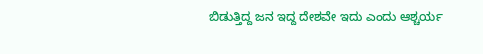ಬಿಡುತ್ತಿದ್ದ ಜನ ಇದ್ದ ದೇಶವೇ ಇದು ಎಂದು ಆಶ್ಚರ್ಯ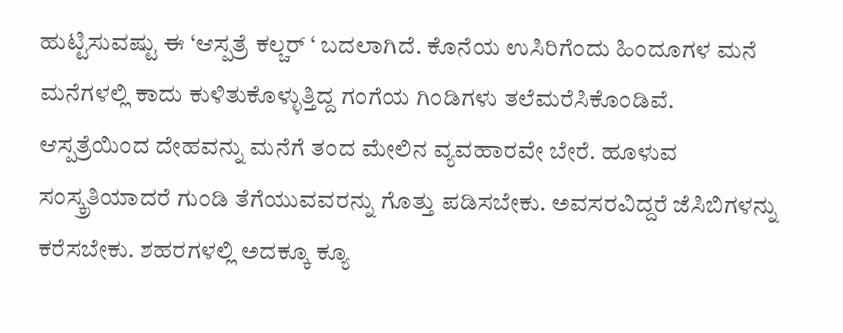ಹುಟ್ಟಿಸುವಷ್ಟು ಈ ‘ಆಸ್ಪತ್ರೆ ಕಲ್ಚರ್ ‘ ಬದಲಾಗಿದೆ. ಕೊನೆಯ ಉಸಿರಿಗೆಂದು ಹಿಂದೂಗಳ ಮನೆ ಮನೆಗಳಲ್ಲಿ ಕಾದು ಕುಳಿತುಕೊಳ್ಳುತ್ತಿದ್ದ ಗಂಗೆಯ ಗಿಂಡಿಗಳು ತಲೆಮರೆಸಿಕೊಂಡಿವೆ.
ಆಸ್ಪತ್ರೆಯಿಂದ ದೇಹವನ್ನು ಮನೆಗೆ ತಂದ ಮೇಲಿನ ವ್ಯವಹಾರವೇ ಬೇರೆ. ಹೂಳುವ ಸಂಸ್ಕ್ರತಿಯಾದರೆ ಗುಂಡಿ ತೆಗೆಯುವವರನ್ನು ಗೊತ್ತು ಪಡಿಸಬೇಕು. ಅವಸರವಿದ್ದರೆ ಜೆಸಿಬಿಗಳನ್ನು ಕರೆಸಬೇಕು. ಶಹರಗಳಲ್ಲಿ ಅದಕ್ಕೂ ಕ್ಯೂ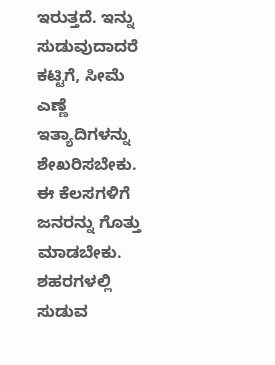ಇರುತ್ತದೆ. ಇನ್ನು ಸುಡುವುದಾದರೆ ಕಟ್ಟಿಗೆ, ಸೀಮೆ ಎಣ್ಣೆ ಇತ್ಯಾದಿಗಳನ್ನು ಶೇಖರಿಸಬೇಕು. ಈ ಕೆಲಸಗಳಿಗೆ ಜನರನ್ನು ಗೊತ್ತು ಮಾಡಬೇಕು. ಶಹರಗಳಲ್ಲಿ ಸುಡುವ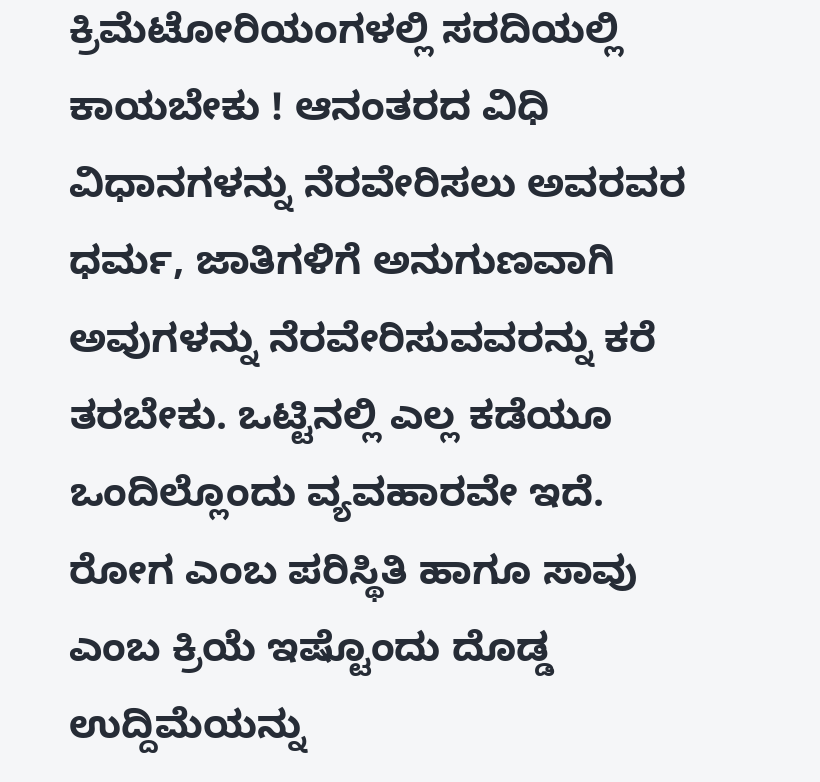ಕ್ರಿಮೆಟೋರಿಯಂಗಳಲ್ಲಿ ಸರದಿಯಲ್ಲಿ ಕಾಯಬೇಕು ! ಆನಂತರದ ವಿಧಿ ವಿಧಾನಗಳನ್ನು ನೆರವೇರಿಸಲು ಅವರವರ ಧರ್ಮ, ಜಾತಿಗಳಿಗೆ ಅನುಗುಣವಾಗಿ ಅವುಗಳನ್ನು ನೆರವೇರಿಸುವವರನ್ನು ಕರೆ ತರಬೇಕು. ಒಟ್ಟಿನಲ್ಲಿ ಎಲ್ಲ ಕಡೆಯೂ ಒಂದಿಲ್ಲೊಂದು ವ್ಯವಹಾರವೇ ಇದೆ.
ರೋಗ ಎಂಬ ಪರಿಸ್ಥಿತಿ ಹಾಗೂ ಸಾವು ಎಂಬ ಕ್ರಿಯೆ ಇಷ್ಟೊಂದು ದೊಡ್ಡ ಉದ್ದಿಮೆಯನ್ನು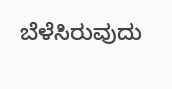ಬೆಳೆಸಿರುವುದು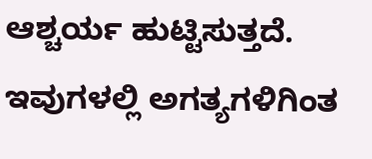ಆಶ್ಚರ್ಯ ಹುಟ್ಟಿಸುತ್ತದೆ. ಇವುಗಳಲ್ಲಿ ಅಗತ್ಯಗಳಿಗಿಂತ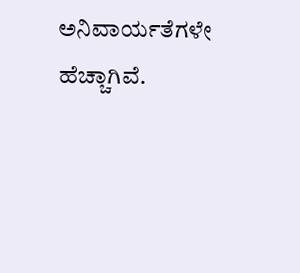ಅನಿವಾರ್ಯತೆಗಳೇ ಹೆಚ್ಚಾಗಿವೆ.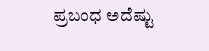ಪ್ರಬಂಧ ಅದೆಷ್ಟು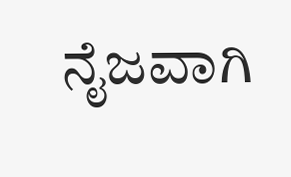ನೈಜವಾಗಿ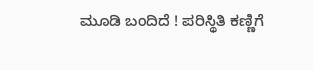ಮೂಡಿ ಬಂದಿದೆ ! ಪರಿಸ್ಥಿತಿ ಕಣ್ಣಿಗೆ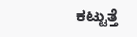ಕಟ್ಟುತ್ತೆ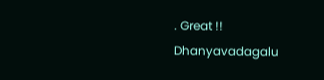. Great !!
Dhanyavadagalu